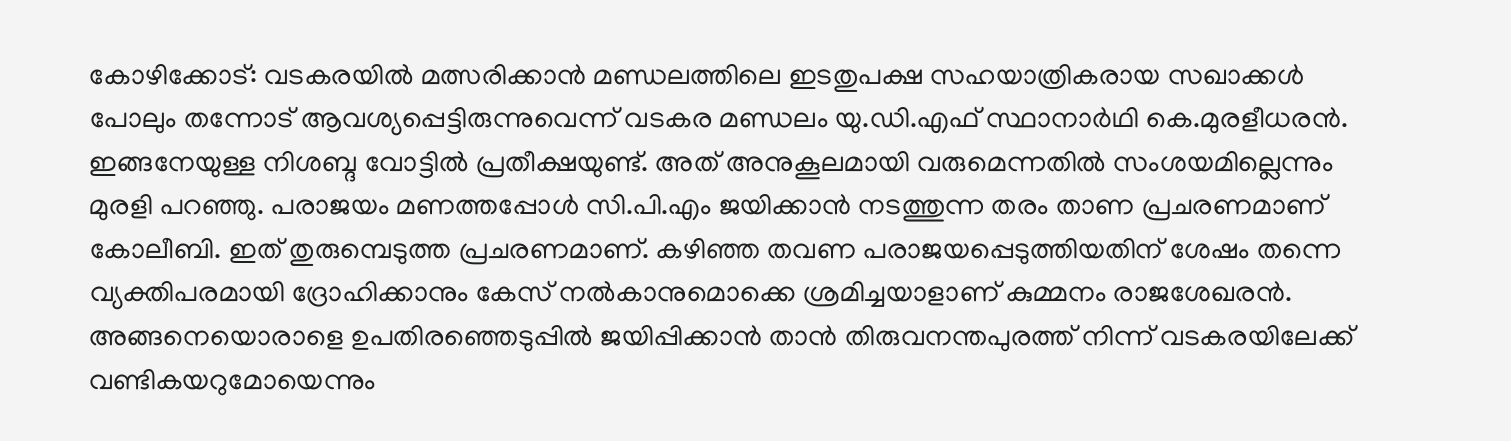കോഴിക്കോട്: വടകരയിൽ മത്സരിക്കാൻ മണ്ഡലത്തിലെ ഇടതുപക്ഷ സഹയാത്രികരായ സഖാക്കൾ പോലും തന്നോട് ആവശ്യപ്പെട്ടിരുന്നുവെന്ന് വടകര മണ്ഡലം യു.ഡി.എഫ് സ്ഥാനാർഥി കെ.മുരളീധരൻ. ഇങ്ങനേയുള്ള നിശബ്ദ വോട്ടിൽ പ്രതീക്ഷയുണ്ട്. അത് അനുകൂലമായി വരുമെന്നതിൽ സംശയമില്ലെന്നും മുരളി പറഞ്ഞു. പരാജയം മണത്തപ്പോൾ സി.പി.എം ജയിക്കാൻ നടത്തുന്ന തരം താണ പ്രചരണമാണ് കോലീബി. ഇത് തുരുമ്പെടുത്ത പ്രചരണമാണ്. കഴിഞ്ഞ തവണ പരാജയപ്പെടുത്തിയതിന് ശേഷം തന്നെ വ്യക്തിപരമായി ദ്രോഹിക്കാനും കേസ് നൽകാനുമൊക്കെ ശ്രമിച്ചയാളാണ് കുമ്മനം രാജശേഖരൻ. അങ്ങനെയൊരാളെ ഉപതിരഞ്ഞെടുപ്പിൽ ജയിപ്പിക്കാൻ താൻ തിരുവനന്തപുരത്ത് നിന്ന് വടകരയിലേക്ക് വണ്ടികയറുമോയെന്നും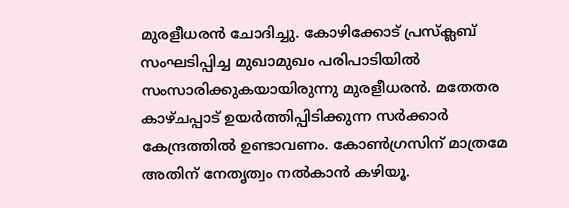മുരളീധരൻ ചോദിച്ചു. കോഴിക്കോട് പ്രസ്ക്ലബ് സംഘടിപ്പിച്ച മുഖാമുഖം പരിപാടിയിൽ സംസാരിക്കുകയായിരുന്നു മുരളീധരൻ. മതേതര കാഴ്ചപ്പാട് ഉയർത്തിപ്പിടിക്കുന്ന സർക്കാർ കേന്ദ്രത്തിൽ ഉണ്ടാവണം. കോൺഗ്രസിന് മാത്രമേ അതിന് നേതൃത്വം നൽകാൻ കഴിയൂ.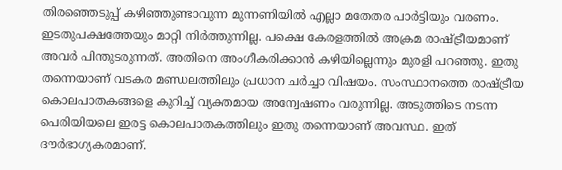തിരഞ്ഞെടുപ്പ് കഴിഞ്ഞുണ്ടാവുന്ന മുന്നണിയിൽ എല്ലാ മതേതര പാർട്ടിയും വരണം. ഇടതുപക്ഷത്തേയും മാറ്റി നിർത്തുന്നില്ല. പക്ഷെ കേരളത്തിൽ അക്രമ രാഷ്ട്രീയമാണ് അവർ പിന്തുടരുന്നത്. അതിനെ അംഗീകരിക്കാൻ കഴിയില്ലെന്നും മുരളി പറഞ്ഞു. ഇതു തന്നെയാണ് വടകര മണ്ഡലത്തിലും പ്രധാന ചർച്ചാ വിഷയം. സംസ്ഥാനത്തെ രാഷ്ട്രീയ കൊലപാതകങ്ങളെ കുറിച്ച് വ്യക്തമായ അന്വേഷണം വരുന്നില്ല. അടുത്തിടെ നടന്ന പെരിയിയലെ ഇരട്ട കൊലപാതകത്തിലും ഇതു തന്നെയാണ് അവസ്ഥ. ഇത് ദൗർഭാഗ്യകരമാണ്.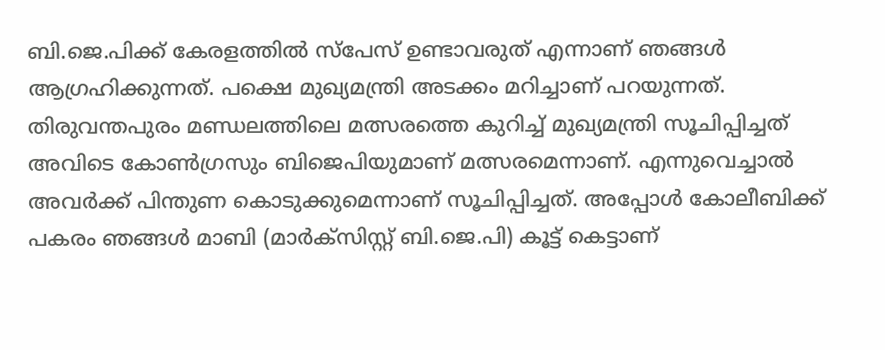ബി.ജെ.പിക്ക് കേരളത്തിൽ സ്പേസ് ഉണ്ടാവരുത് എന്നാണ് ഞങ്ങൾ ആഗ്രഹിക്കുന്നത്. പക്ഷെ മുഖ്യമന്ത്രി അടക്കം മറിച്ചാണ് പറയുന്നത്. തിരുവന്തപുരം മണ്ഡലത്തിലെ മത്സരത്തെ കുറിച്ച് മുഖ്യമന്ത്രി സൂചിപ്പിച്ചത് അവിടെ കോൺഗ്രസും ബിജെപിയുമാണ് മത്സരമെന്നാണ്. എന്നുവെച്ചാൽ അവർക്ക് പിന്തുണ കൊടുക്കുമെന്നാണ് സൂചിപ്പിച്ചത്. അപ്പോൾ കോലീബിക്ക് പകരം ഞങ്ങൾ മാബി (മാർക്സിസ്റ്റ് ബി.ജെ.പി) കൂട്ട് കെട്ടാണ്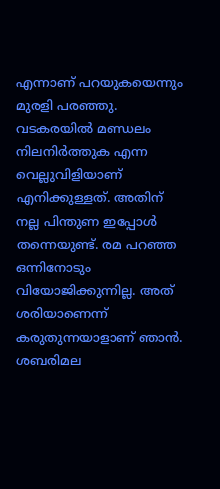എന്നാണ് പറയുകയെന്നും മുരളി പരഞ്ഞു. വടകരയിൽ മണ്ഡലം നിലനിർത്തുക എന്ന വെല്ലുവിളിയാണ് എനിക്കുള്ളത്. അതിന് നല്ല പിന്തുണ ഇപ്പോൾ തന്നെയുണ്ട്. രമ പറഞ്ഞ ഒന്നിനോടും വിയോജിക്കുന്നില്ല. അത് ശരിയാണെന്ന് കരുതുന്നയാളാണ് ഞാൻ. ശബരിമല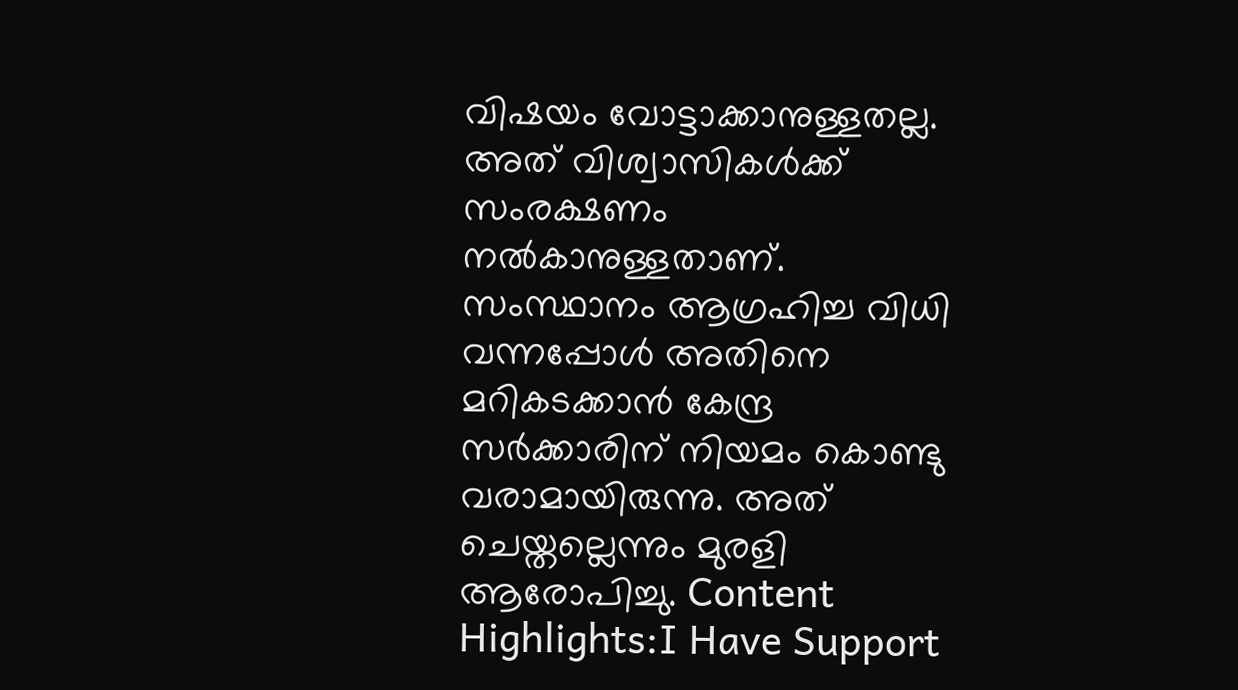വിഷയം വോട്ടാക്കാനുള്ളതല്ല. അത് വിശ്വാസികൾക്ക് സംരക്ഷണം നൽകാനുള്ളതാണ്. സംസ്ഥാനം ആഗ്രഹിച്ച വിധി വന്നപ്പോൾ അതിനെ മറികടക്കാൻ കേന്ദ്ര സർക്കാരിന് നിയമം കൊണ്ടു വരാമായിരുന്നു. അത് ചെയ്തല്ലെന്നും മുരളി ആരോപിച്ചു. Content Highlights:I Have Support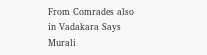From Comrades also in Vadakara Says Murali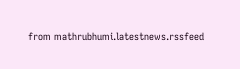from mathrubhumi.latestnews.rssfeed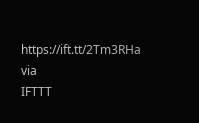https://ift.tt/2Tm3RHa
via
IFTTT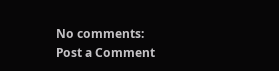No comments:
Post a Comment